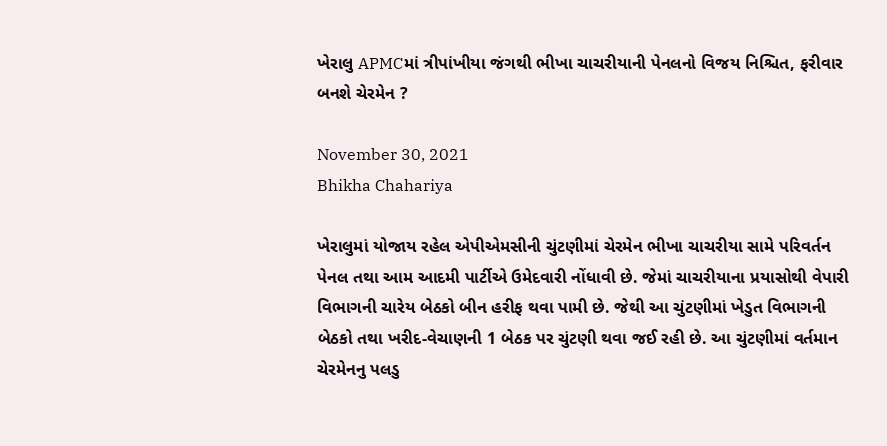ખેરાલુ APMCમાં ત્રીપાંખીયા જંગથી ભીખા ચાચરીયાની પેનલનો વિજય નિશ્ચિત, ફરીવાર બનશે ચેરમેન ?

November 30, 2021
Bhikha Chahariya

ખેરાલુમાં યોજાય રહેલ એપીએમસીની ચુંટણીમાં ચેરમેન ભીખા ચાચરીયા સામે પરિવર્તન પેનલ તથા આમ આદમી પાર્ટીએ ઉમેદવારી નોંધાવી છે. જેમાં ચાચરીયાના પ્રયાસોથી વેપારી વિભાગની ચારેય બેઠકો બીન હરીફ થવા પામી છે. જેથી આ ચુંટણીમાં ખેડુત વિભાગની બેઠકો તથા ખરીદ-વેચાણની 1 બેઠક પર ચુંટણી થવા જઈ રહી છે. આ ચુંટણીમાં વર્તમાન ચેરમેનનુ પલડુ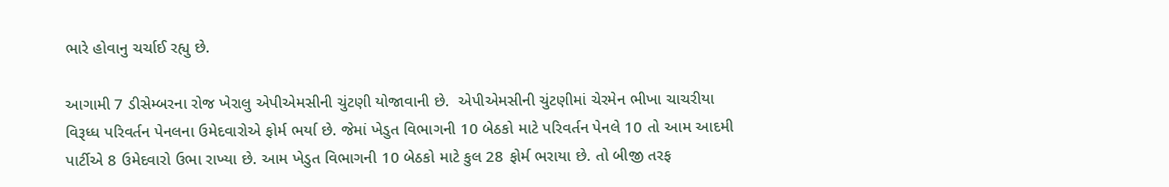ભારે હોવાનુ ચર્ચાઈ રહ્યુ છે.

આગામી 7 ડીસેમ્બરના રોજ ખેરાલુ એપીએમસીની ચુંટણી યોજાવાની છે.  એપીએમસીની ચુંટણીમાં ચેરમેન ભીખા ચાચરીયા વિરૂધ્ધ પરિવર્તન પેનલના ઉમેદવારોએ ફોર્મ ભર્યા છે. જેમાં ખેડુત વિભાગની 10 બેઠકો માટે પરિવર્તન પેનલે 10 તો આમ આદમી પાર્ટીએ 8 ઉમેદવારો ઉભા રાખ્યા છે. આમ ખેડુત વિભાગની 10 બેઠકો માટે કુલ 28 ફોર્મ ભરાયા છે. તો બીજી તરફ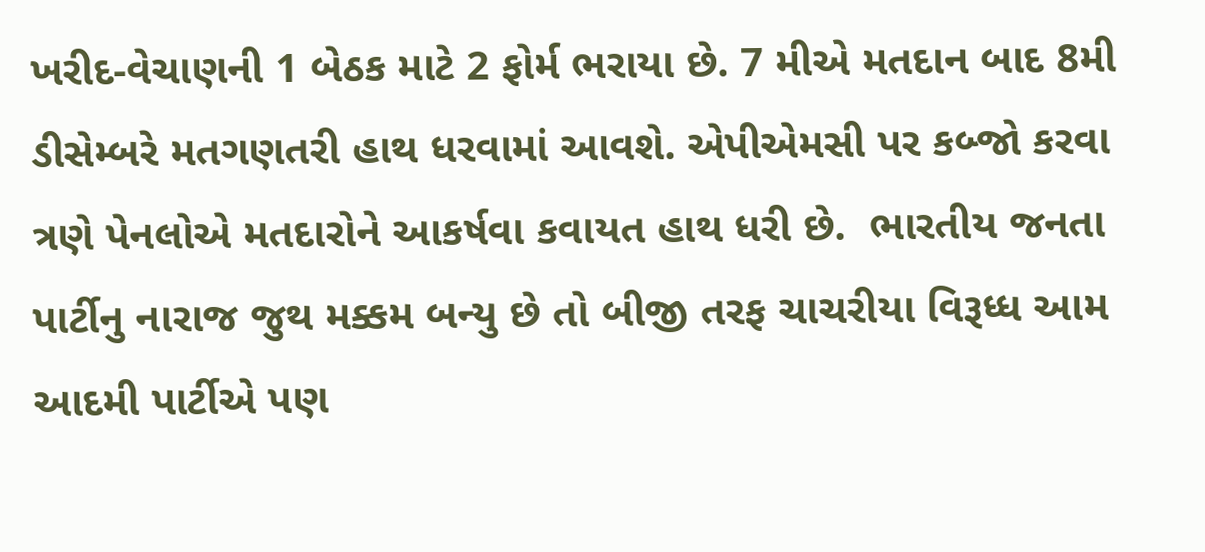ખરીદ-વેચાણની 1 બેઠક માટે 2 ફોર્મ ભરાયા છે. 7 મીએ મતદાન બાદ 8મી ડીસેમ્બરે મતગણતરી હાથ ધરવામાં આવશે. એપીએમસી પર કબ્જો કરવા ત્રણે પેનલોએ મતદારોને આકર્ષવા કવાયત હાથ ધરી છે.  ભારતીય જનતા પાર્ટીનુ નારાજ જુથ મક્કમ બન્યુ છે તો બીજી તરફ ચાચરીયા વિરૂધ્ધ આમ આદમી પાર્ટીએ પણ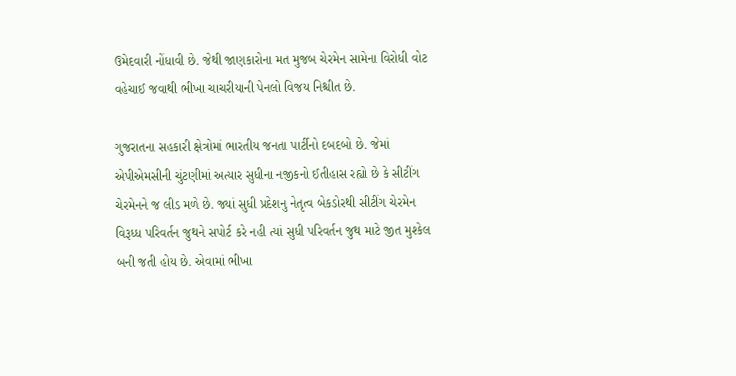ઉમેદવારી નોંધાવી છે. જેથી જાણકારોના મત મુજબ ચેરમેન સામેના વિરોધી વોટ વહેચાઈ જવાથી ભીખા ચાચરીયાની પેનલો વિજય નિશ્ચીત છે.

ગુજરાતના સહકારી ક્ષેત્રોમાં ભારતીય જનતા પાર્ટીનો દબદબો છે. જેમાં એપીએમસીની ચુંટણીમાં અત્યાર સુધીના નજીકનો ઈતીહાસ રહ્યો છે કે સીટીંગ ચેરમેનને જ લીડ મળે છે. જ્યાં સુધી પ્રદેશનુ નેતૃત્વ બેકડોરથી સીટીંગ ચેરમેન વિરૂધ્ધ પરિવર્તન જુથને સપોર્ટ કરે નહી ત્યાં સુધી પરિવર્તન જુથ માટે જીત મુશ્કેલ બની જતી હોય છે. એવામાં ભીખા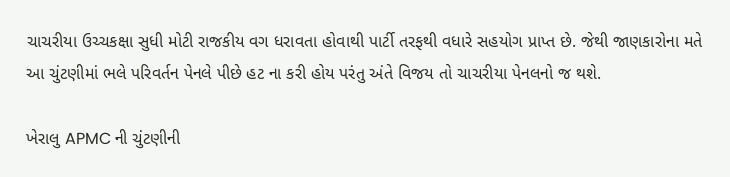ચાચરીયા ઉચ્ચકક્ષા સુધી મોટી રાજકીય વગ ધરાવતા હોવાથી પાર્ટી તરફથી વધારે સહયોગ પ્રાપ્ત છે. જેથી જાણકારોના મતે આ ચુંટણીમાં ભલે પરિવર્તન પેનલે પીછે હટ ના કરી હોય પરંતુ અંતે વિજય તો ચાચરીયા પેનલનો જ થશે.

ખેરાલુ APMC ની ચુંટણીની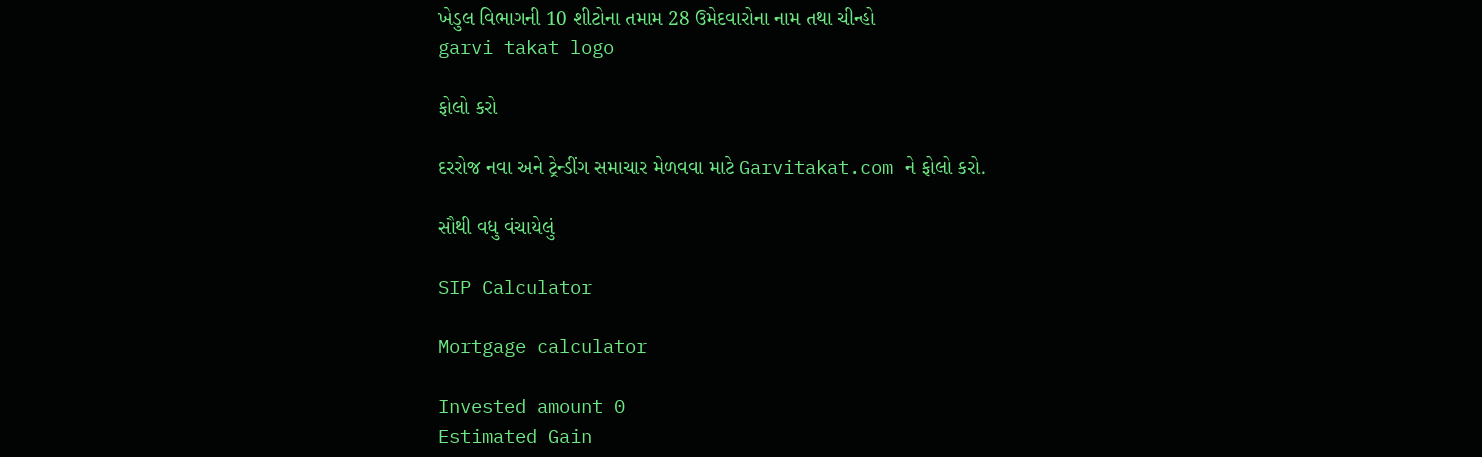ખેડુલ વિભાગની 10 શીટોના તમામ 28 ઉમેદવારોના નામ તથા ચીન્હો
garvi takat logo

ફોલો કરો

દરરોજ નવા અને ટ્રેન્ડીંગ સમાચાર મેળવવા માટે Garvitakat.com ને ફોલો કરો.

સૌથી વધુ વંચાયેલું

SIP Calculator

Mortgage calculator

Invested amount 0
Estimated Gain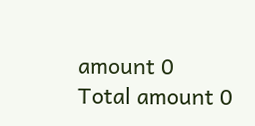amount 0
Total amount 0